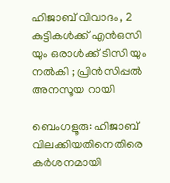ഹിജാബ് വിവാദം, 2 കുട്ടികൾക്ക് എൻഒസി യും ഒരാൾക്ക് ടിസി യും നൽകി ; പ്രിൻസിപ്പൽ അനസൂയ റായി

ബെംഗളൂരു: ഹിജാബ് വിലക്കിയതിനെതിരെ കർശനമായി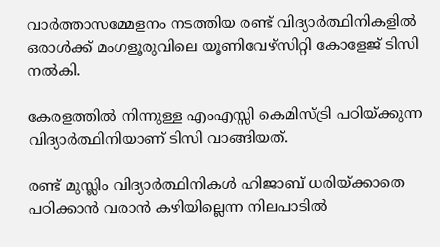വാര്‍ത്താസമ്മേളനം നടത്തിയ രണ്ട് വിദ്യാര്‍ത്ഥിനികളില്‍ ഒരാള്‍ക്ക് മംഗളൂരുവിലെ യൂണിവേഴ്സിറ്റി കോളേജ് ടിസി നല്‍കി.

കേരളത്തില്‍ നിന്നുള്ള എംഎസ്സി കെമിസ്ട്രി പഠിയ്ക്കുന്ന വിദ്യാര്‍ത്ഥിനിയാണ് ടിസി വാങ്ങിയത്.

രണ്ട് മുസ്ലിം വിദ്യാര്‍ത്ഥിനികള്‍ ഹിജാബ് ധരിയ്ക്കാതെ പഠിക്കാന്‍ വരാന്‍ കഴിയില്ലെന്ന നിലപാടില്‍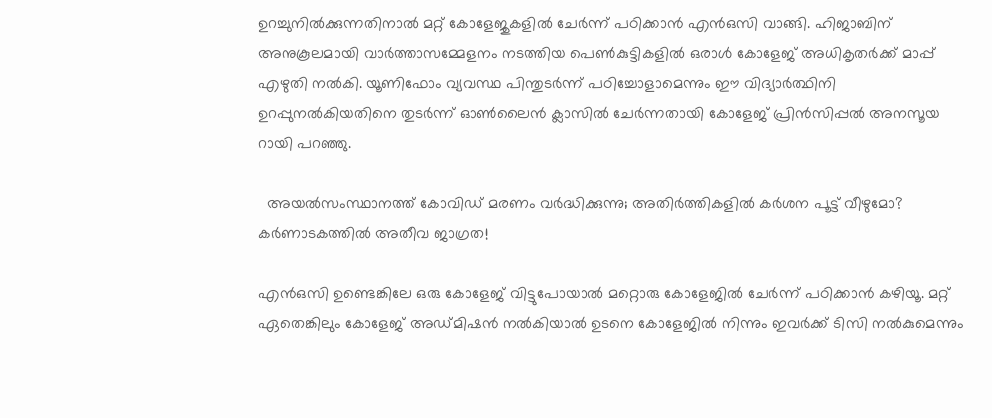ഉറച്ചുനില്‍ക്കുന്നതിനാല്‍ മറ്റ് കോളേജുകളില്‍ ചേര്‍ന്ന് പഠിക്കാന്‍ എന്‍ഒസി വാങ്ങി. ഹിജാബിന് അനുകൂലമായി വാര്‍ത്താസമ്മേളനം നടത്തിയ പെണ്‍കുട്ടികളില്‍ ഒരാള്‍ കോളേജ് അധികൃതര്‍ക്ക് മാപ്പ് എഴുതി നല്‍കി. യൂണിഫോം വ്യവസ്ഥ പിന്തുടര്‍ന്ന് പഠിച്ചോളാമെന്നും ഈ വിദ്യാര്‍ത്ഥിനി ഉറപ്പുനല്‍കിയതിനെ തുടര്‍ന്ന് ഓണ്‍ലൈന്‍ ക്ലാസില്‍ ചേര്‍ന്നതായി കോളേജ് പ്രിന്‍സിപ്പല്‍ അനസൂയ റായി പറഞ്ഞു.

  അയൽസംസ്ഥാനത്ത് കോവിഡ് മരണം വർദ്ധിക്കുന്നു; അതിർത്തികളിൽ കർശന പൂട്ട് വീഴുമോ? കർണാടകത്തിൽ അതീവ ജാഗ്രത!

എന്‍ഒസി ഉണ്ടെങ്കിലേ ഒരു കോളേജ് വിട്ടുപോയാല്‍ മറ്റൊരു കോളേജില്‍ ചേര്‍ന്ന് പഠിക്കാന്‍ കഴിയൂ. മറ്റ് ഏതെങ്കിലും കോളേജ് അഡ്മിഷന്‍ നല്‍കിയാല്‍ ഉടനെ കോളേജില്‍ നിന്നും ഇവര്‍ക്ക് ടിസി നല്‍കുമെന്നും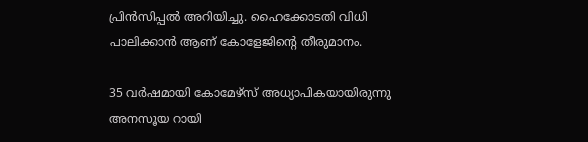പ്രിന്‍സിപ്പല്‍ അറിയിച്ചു. ഹൈക്കോടതി വിധി പാലിക്കാൻ ആണ് കോളേജിന്റെ തീരുമാനം.

35 വര്‍ഷമായി കോമേഴ്സ് അധ്യാപികയായിരുന്നു അനസൂയ റായി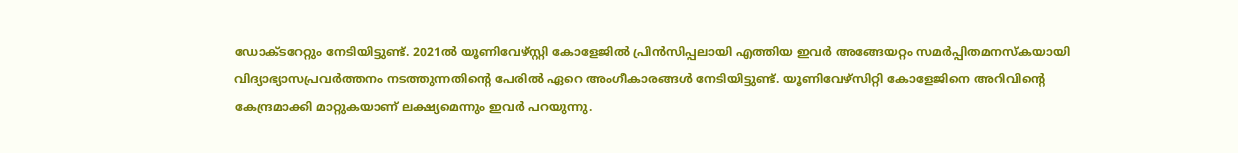ഡോക്ടറേറ്റും നേടിയിട്ടുണ്ട്. 2021ല്‍ യൂണിവേഴ്സ്റ്റി കോളേജില്‍ പ്രിന്‍സിപ്പലായി എത്തിയ ഇവര്‍ അങ്ങേയറ്റം സമര്‍പ്പിതമനസ്കയായി വിദ്യാഭ്യാസപ്രവര്‍ത്തനം നടത്തുന്നതിന്‍റെ പേരില്‍ ഏറെ അംഗീകാരങ്ങള്‍ നേടിയിട്ടുണ്ട്. യൂണിവേഴ്സിറ്റി കോളേജിനെ അറിവിന്‍റെ കേന്ദ്രമാക്കി മാറ്റുകയാണ് ലക്ഷ്യമെന്നും ഇവര്‍ പറയുന്നു.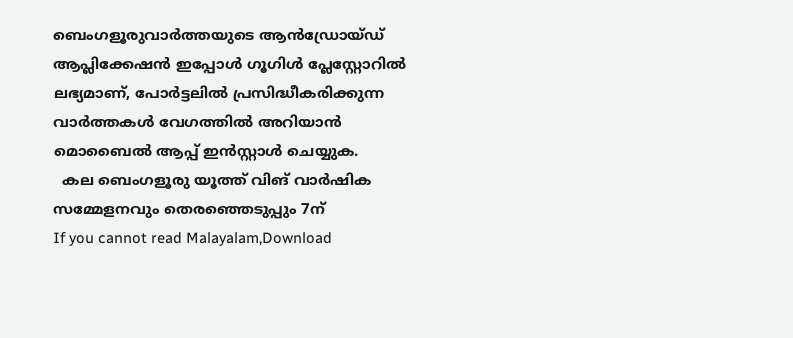ബെംഗളൂരുവാർത്തയുടെ ആൻഡ്രോയ്ഡ് ആപ്ലിക്കേഷൻ ഇപ്പോൾ ഗൂഗിൾ പ്ലേസ്റ്റോറിൽ ലഭ്യമാണ്, പോർട്ടലിൽ പ്രസിദ്ധീകരിക്കുന്ന വാർത്തകൾ വേഗത്തിൽ അറിയാൻ മൊബൈൽ ആപ്പ് ഇൻസ്റ്റാൾ ചെയ്യുക.
  കല ബെംഗളൂരു യൂത്ത് വിങ് വാർഷിക സമ്മേളനവും തെരഞ്ഞെടുപ്പും 7ന്
If you cannot read Malayalam,Download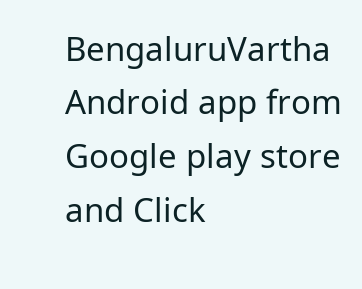BengaluruVartha Android app from Google play store and Click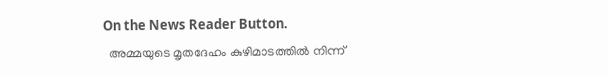On the News Reader Button.
  അമ്മയുടെ മൃതദേഹം കുഴിമാടത്തിൽ നിന്ന്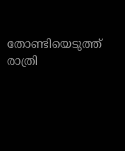തോണ്ടിയെടുത്ത് രാത്രി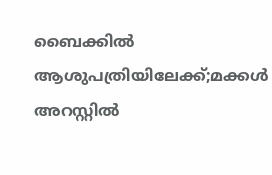ബൈക്കിൽ ആശുപത്രിയിലേക്ക്;മക്കൾ അറസ്റ്റിൽ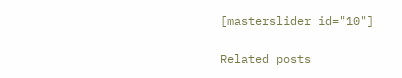[masterslider id="10"]

Related posts